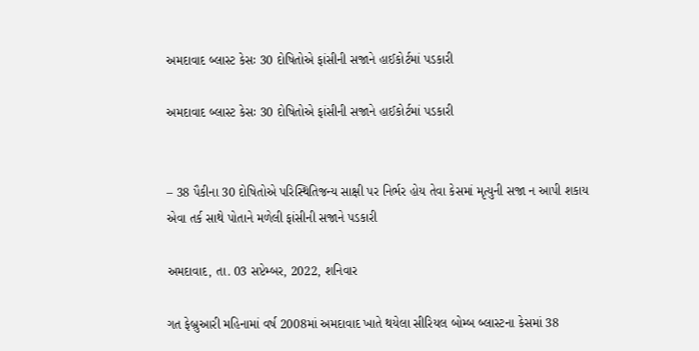અમદાવાદ બ્લાસ્ટ કેસઃ 30 દોષિતોએ ફાંસીની સજાને હાઈકોર્ટમાં પડકારી

અમદાવાદ બ્લાસ્ટ કેસઃ 30 દોષિતોએ ફાંસીની સજાને હાઈકોર્ટમાં પડકારી


– 38 પૈકીના 30 દોષિતોએ પરિસ્થિતિજન્ય સાક્ષી પર નિર્ભર હોય તેવા કેસમાં મૃત્યુની સજા ન આપી શકાય એવા તર્ક સાથે પોતાને મળેલી ફાંસીની સજાને પડકારી

અમદાવાદ, તા. 03 સપ્ટેમ્બર, 2022, શનિવાર

ગત ફેબ્રુઆરી મહિનામાં વર્ષ 2008માં અમદાવાદ ખાતે થયેલા સીરિયલ બોમ્બ બ્લાસ્ટના કેસમાં 38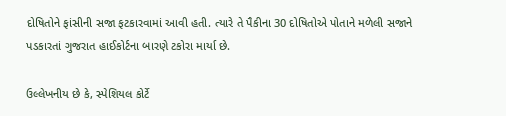દોષિતોને ફાંસીની સજા ફટકારવામાં આવી હતી. ત્યારે તે પૈકીના 30 દોષિતોએ પોતાને મળેલી સજાને પડકારતાં ગુજરાત હાઈકોર્ટના બારણે ટકોરા માર્યા છે.

ઉલ્લેખનીય છે કે, સ્પેશિયલ કોર્ટે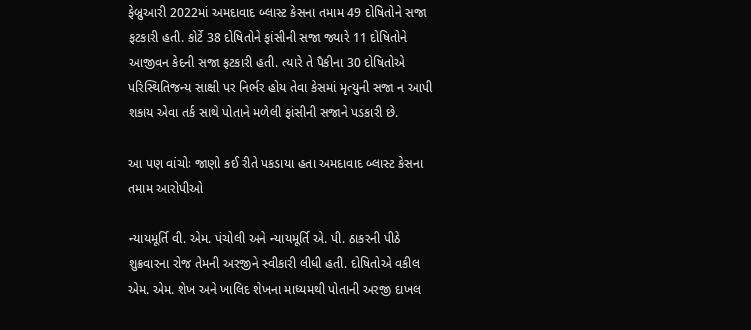ફેબ્રુઆરી 2022માં અમદાવાદ બ્લાસ્ટ કેસના તમામ 49 દોષિતોને સજા ફટકારી હતી. કોર્ટે 38 દોષિતોને ફાંસીની સજા જ્યારે 11 દોષિતોને આજીવન કેદની સજા ફટકારી હતી. ત્યારે તે પૈકીના 30 દોષિતોએ પરિસ્થિતિજન્ય સાક્ષી પર નિર્ભર હોય તેવા કેસમાં મૃત્યુની સજા ન આપી શકાય એવા તર્ક સાથે પોતાને મળેલી ફાંસીની સજાને પડકારી છે.

આ પણ વાંચોઃ જાણો કઈ રીતે પકડાયા હતા અમદાવાદ બ્લાસ્ટ કેસના તમામ આરોપીઓ

ન્યાયમૂર્તિ વી. એમ. પંચોલી અને ન્યાયમૂર્તિ એ. પી. ઠાકરની પીઠે શુક્રવારના રોજ તેમની અરજીને સ્વીકારી લીધી હતી. દોષિતોએ વકીલ એમ. એમ. શેખ અને ખાલિદ શેખના માધ્યમથી પોતાની અરજી દાખલ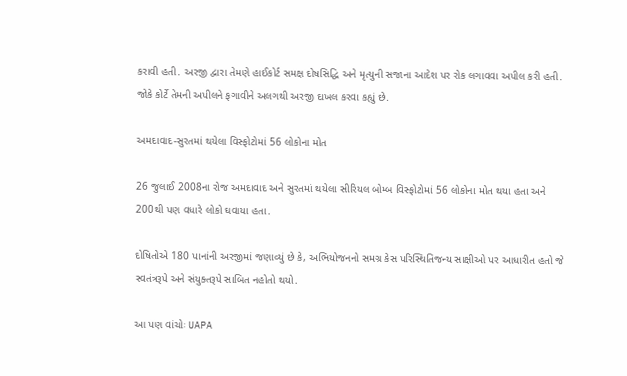કરાવી હતી. અરજી દ્વારા તેમણે હાઈકોર્ટ સમક્ષ દોષસિદ્ધિ અને મૃત્યુની સજાના આદેશ પર રોક લગાવવા અપીલ કરી હતી. જોકે કોર્ટે તેમની અપીલને ફગાવીને અલગથી અરજી દાખલ કરવા કહ્યું છે.

અમદાવાદ-સુરતમાં થયેલા વિસ્ફોટોમાં 56 લોકોના મોત

26 જુલાઈ 2008ના રોજ અમદાવાદ અને સુરતમાં થયેલા સીરિયલ બોમ્બ વિસ્ફોટોમાં 56 લોકોના મોત થયા હતા અને 200થી પણ વધારે લોકો ઘવાયા હતા.

દોષિતોએ 180 પાનાંની અરજીમાં જણાવ્યું છે કે, અભિયોજનનો સમગ્ર કેસ પરિસ્થિતિજન્ય સાક્ષીઓ પર આધારીત હતો જે સ્વતંત્રરૂપે અને સંયુક્તરૂપે સાબિત નહોતો થયો.

આ પણ વાંચોઃ UAPA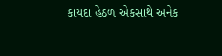કાયદા હેઠળ એકસાથે અનેક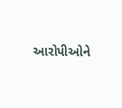આરોપીઓને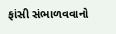ફાંસી સંભાળવવાનો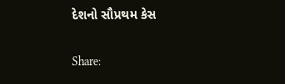દેશનો સૌપ્રથમ કેસ

Share: